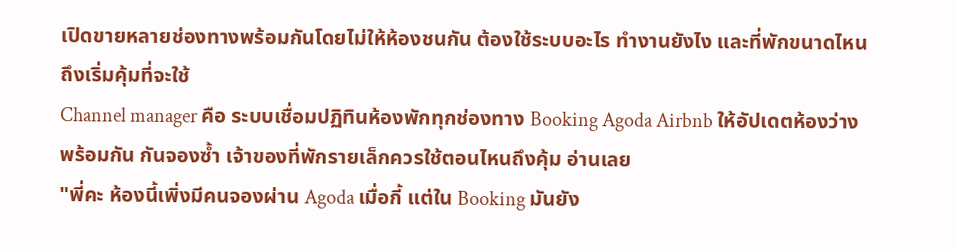เปิดขายหลายช่องทางพร้อมกันโดยไม่ให้ห้องชนกัน ต้องใช้ระบบอะไร ทำงานยังไง และที่พักขนาดไหนถึงเริ่มคุ้มที่จะใช้
Channel manager คือ ระบบเชื่อมปฏิทินห้องพักทุกช่องทาง Booking Agoda Airbnb ให้อัปเดตห้องว่างพร้อมกัน กันจองซ้ำ เจ้าของที่พักรายเล็กควรใช้ตอนไหนถึงคุ้ม อ่านเลย
"พี่คะ ห้องนี้เพิ่งมีคนจองผ่าน Agoda เมื่อกี้ แต่ใน Booking มันยัง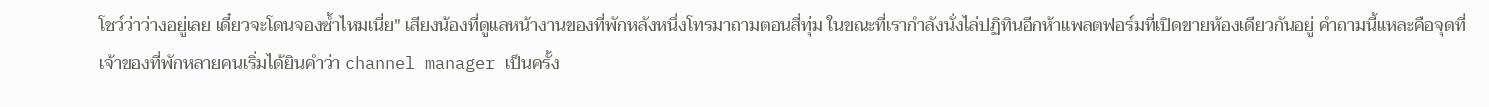โชว์ว่าว่างอยู่เลย เดี๋ยวจะโดนจองซ้ำไหมเนี่ย" เสียงน้องที่ดูแลหน้างานของที่พักหลังหนึ่งโทรมาถามตอนสี่ทุ่ม ในขณะที่เรากำลังนั่งไล่ปฏิทินอีกห้าแพลตฟอร์มที่เปิดขายห้องเดียวกันอยู่ คำถามนี้แหละคือจุดที่เจ้าของที่พักหลายคนเริ่มได้ยินคำว่า channel manager เป็นครั้ง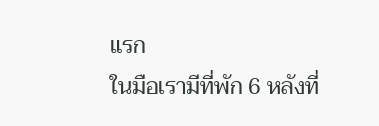แรก
ในมือเรามีที่พัก 6 หลังที่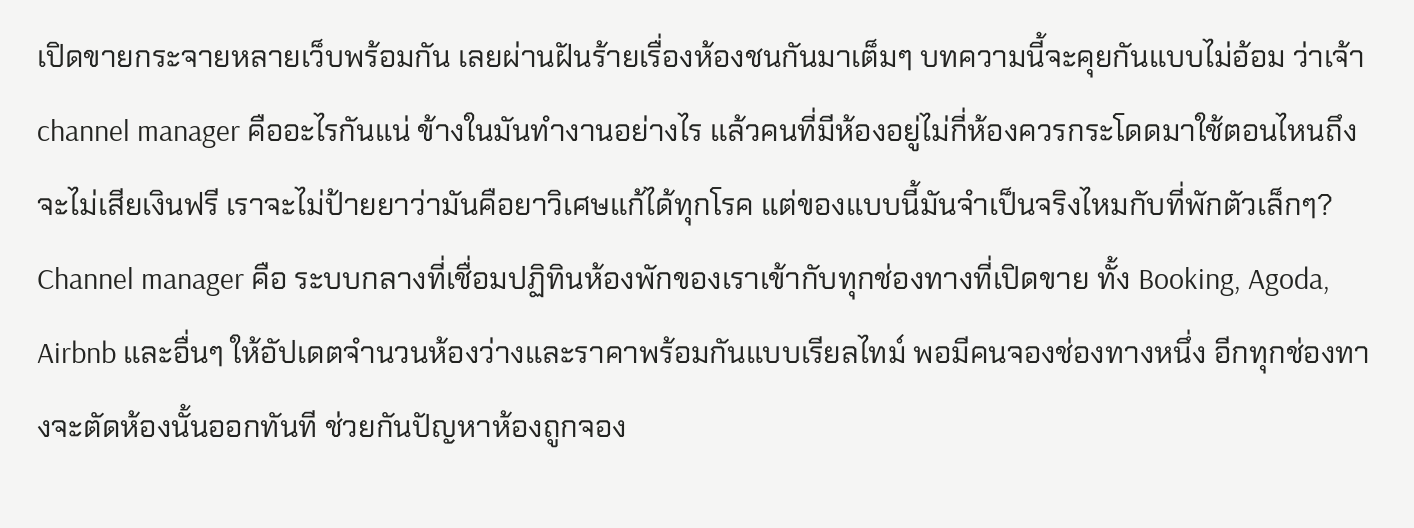เปิดขายกระจายหลายเว็บพร้อมกัน เลยผ่านฝันร้ายเรื่องห้องชนกันมาเต็มๆ บทความนี้จะคุยกันแบบไม่อ้อม ว่าเจ้า channel manager คืออะไรกันแน่ ข้างในมันทำงานอย่างไร แล้วคนที่มีห้องอยู่ไม่กี่ห้องควรกระโดดมาใช้ตอนไหนถึงจะไม่เสียเงินฟรี เราจะไม่ป้ายยาว่ามันคือยาวิเศษแก้ได้ทุกโรค แต่ของแบบนี้มันจำเป็นจริงไหมกับที่พักตัวเล็กๆ?
Channel manager คือ ระบบกลางที่เชื่อมปฏิทินห้องพักของเราเข้ากับทุกช่องทางที่เปิดขาย ทั้ง Booking, Agoda, Airbnb และอื่นๆ ให้อัปเดตจำนวนห้องว่างและราคาพร้อมกันแบบเรียลไทม์ พอมีคนจองช่องทางหนึ่ง อีกทุกช่องทางจะตัดห้องนั้นออกทันที ช่วยกันปัญหาห้องถูกจอง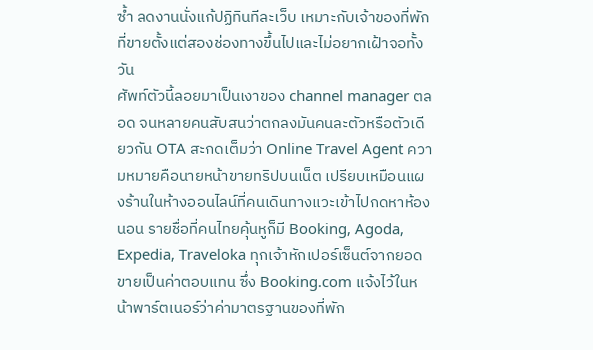ซ้ำ ลดงานนั่งแก้ปฏิทินทีละเว็บ เหมาะกับเจ้าของที่พักที่ขายตั้งแต่สองช่องทางขึ้นไปและไม่อยากเฝ้าจอทั้งวัน
ศัพท์ตัวนี้ลอยมาเป็นเงาของ channel manager ตลอด จนหลายคนสับสนว่าตกลงมันคนละตัวหรือตัวเดียวกัน OTA สะกดเต็มว่า Online Travel Agent ความหมายคือนายหน้าขายทริปบนเน็ต เปรียบเหมือนแผงร้านในห้างออนไลน์ที่คนเดินทางแวะเข้าไปกดหาห้องนอน รายชื่อที่คนไทยคุ้นหูก็มี Booking, Agoda, Expedia, Traveloka ทุกเจ้าหักเปอร์เซ็นต์จากยอดขายเป็นค่าตอบแทน ซึ่ง Booking.com แจ้งไว้ในหน้าพาร์ตเนอร์ว่าค่ามาตรฐานของที่พัก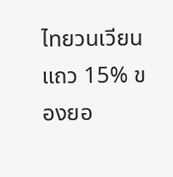ไทยวนเวียนแถว 15% ของยอ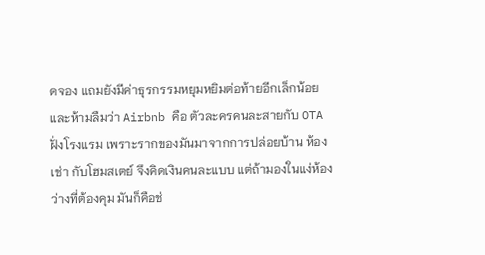ดจอง แถมยังมีค่าธุรกรรมหยุมหยิมต่อท้ายอีกเล็กน้อย และห้ามลืมว่า Airbnb คือ ตัวละครคนละสายกับ OTA ฝั่งโรงแรม เพราะรากของมันมาจากการปล่อยบ้าน ห้องเช่า กับโฮมสเตย์ จึงคิดเงินคนละแบบ แต่ถ้ามองในแง่ห้องว่างที่ต้องคุม มันก็คือช่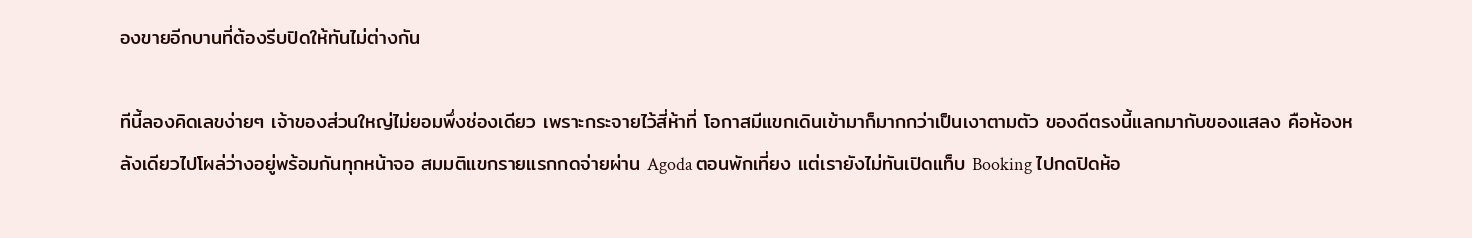องขายอีกบานที่ต้องรีบปิดให้ทันไม่ต่างกัน

ทีนี้ลองคิดเลขง่ายๆ เจ้าของส่วนใหญ่ไม่ยอมพึ่งช่องเดียว เพราะกระจายไว้สี่ห้าที่ โอกาสมีแขกเดินเข้ามาก็มากกว่าเป็นเงาตามตัว ของดีตรงนี้แลกมากับของแสลง คือห้องหลังเดียวไปโผล่ว่างอยู่พร้อมกันทุกหน้าจอ สมมติแขกรายแรกกดจ่ายผ่าน Agoda ตอนพักเที่ยง แต่เรายังไม่ทันเปิดแท็บ Booking ไปกดปิดห้อ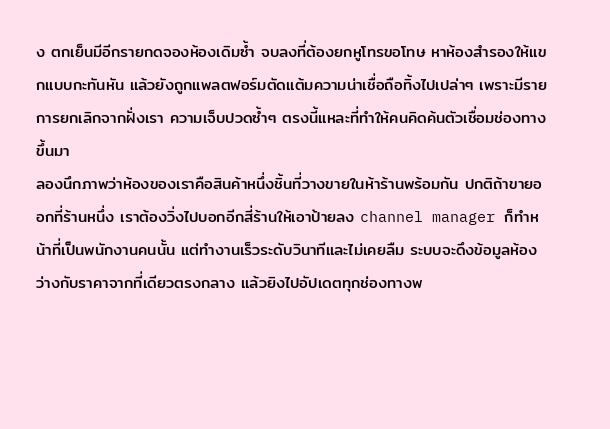ง ตกเย็นมีอีกรายกดจองห้องเดิมซ้ำ จบลงที่ต้องยกหูโทรขอโทษ หาห้องสำรองให้แขกแบบกะทันหัน แล้วยังถูกแพลตฟอร์มตัดแต้มความน่าเชื่อถือทิ้งไปเปล่าๆ เพราะมีรายการยกเลิกจากฝั่งเรา ความเจ็บปวดซ้ำๆ ตรงนี้แหละที่ทำให้คนคิดค้นตัวเชื่อมช่องทางขึ้นมา
ลองนึกภาพว่าห้องของเราคือสินค้าหนึ่งชิ้นที่วางขายในห้าร้านพร้อมกัน ปกติถ้าขายออกที่ร้านหนึ่ง เราต้องวิ่งไปบอกอีกสี่ร้านให้เอาป้ายลง channel manager ก็ทำหน้าที่เป็นพนักงานคนนั้น แต่ทำงานเร็วระดับวินาทีและไม่เคยลืม ระบบจะดึงข้อมูลห้องว่างกับราคาจากที่เดียวตรงกลาง แล้วยิงไปอัปเดตทุกช่องทางพ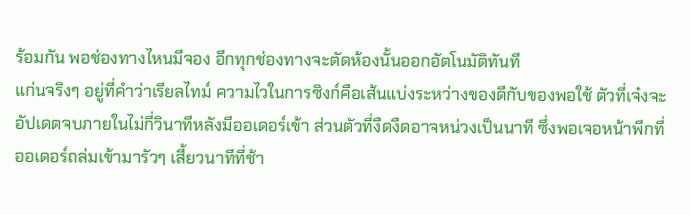ร้อมกัน พอช่องทางไหนมีจอง อีกทุกช่องทางจะตัดห้องนั้นออกอัตโนมัติทันที
แก่นจริงๆ อยู่ที่คำว่าเรียลไทม์ ความไวในการซิงก์คือเส้นแบ่งระหว่างของดีกับของพอใช้ ตัวที่เจ๋งจะอัปเดตจบภายในไม่กี่วินาทีหลังมีออเดอร์เข้า ส่วนตัวที่งืดงืดอาจหน่วงเป็นนาที ซึ่งพอเจอหน้าพีกที่ออเดอร์ถล่มเข้ามารัวๆ เสี้ยวนาทีที่ช้า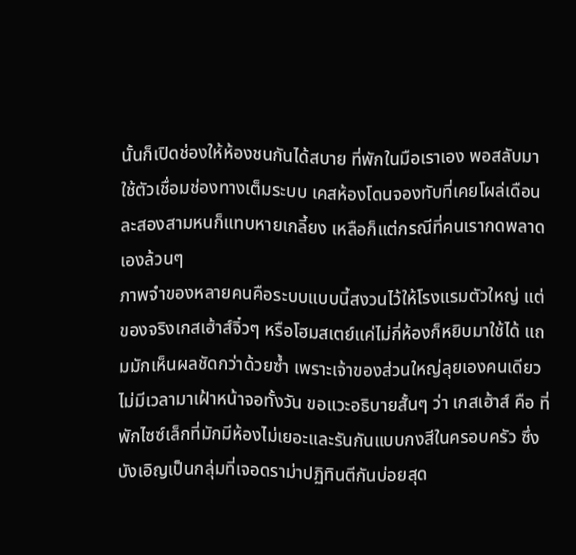นั้นก็เปิดช่องให้ห้องชนกันได้สบาย ที่พักในมือเราเอง พอสลับมาใช้ตัวเชื่อมช่องทางเต็มระบบ เคสห้องโดนจองทับที่เคยโผล่เดือนละสองสามหนก็แทบหายเกลี้ยง เหลือก็แต่กรณีที่คนเรากดพลาดเองล้วนๆ
ภาพจำของหลายคนคือระบบแบบนี้สงวนไว้ให้โรงแรมตัวใหญ่ แต่ของจริงเกสเฮ้าส์จิ๋วๆ หรือโฮมสเตย์แค่ไม่กี่ห้องก็หยิบมาใช้ได้ แถมมักเห็นผลชัดกว่าด้วยซ้ำ เพราะเจ้าของส่วนใหญ่ลุยเองคนเดียว ไม่มีเวลามาเฝ้าหน้าจอทั้งวัน ขอแวะอธิบายสั้นๆ ว่า เกสเฮ้าส์ คือ ที่พักไซซ์เล็กที่มักมีห้องไม่เยอะและรันกันแบบกงสีในครอบครัว ซึ่งบังเอิญเป็นกลุ่มที่เจอดราม่าปฏิทินตีกันบ่อยสุด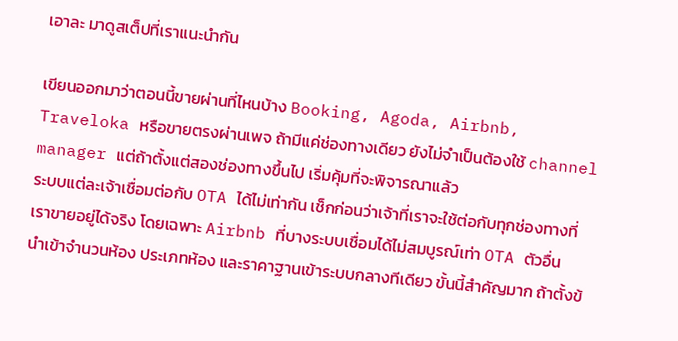เอาละ มาดูสเต็ปที่เราแนะนำกัน

เขียนออกมาว่าตอนนี้ขายผ่านที่ไหนบ้าง Booking, Agoda, Airbnb, Traveloka หรือขายตรงผ่านเพจ ถ้ามีแค่ช่องทางเดียว ยังไม่จำเป็นต้องใช้ channel manager แต่ถ้าตั้งแต่สองช่องทางขึ้นไป เริ่มคุ้มที่จะพิจารณาแล้ว
ระบบแต่ละเจ้าเชื่อมต่อกับ OTA ได้ไม่เท่ากัน เช็กก่อนว่าเจ้าที่เราจะใช้ต่อกับทุกช่องทางที่เราขายอยู่ได้จริง โดยเฉพาะ Airbnb ที่บางระบบเชื่อมได้ไม่สมบูรณ์เท่า OTA ตัวอื่น
นำเข้าจำนวนห้อง ประเภทห้อง และราคาฐานเข้าระบบกลางทีเดียว ขั้นนี้สำคัญมาก ถ้าตั้งข้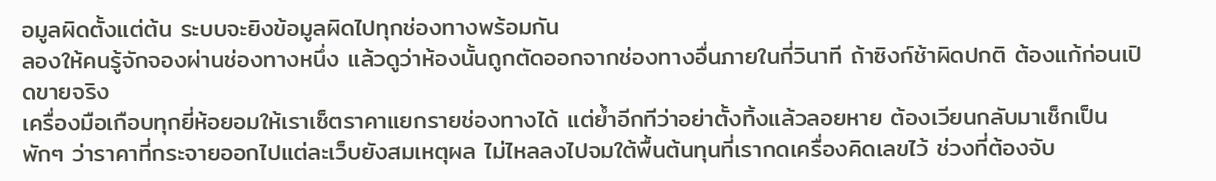อมูลผิดตั้งแต่ต้น ระบบจะยิงข้อมูลผิดไปทุกช่องทางพร้อมกัน
ลองให้คนรู้จักจองผ่านช่องทางหนึ่ง แล้วดูว่าห้องนั้นถูกตัดออกจากช่องทางอื่นภายในกี่วินาที ถ้าซิงก์ช้าผิดปกติ ต้องแก้ก่อนเปิดขายจริง
เครื่องมือเกือบทุกยี่ห้อยอมให้เราเซ็ตราคาแยกรายช่องทางได้ แต่ย้ำอีกทีว่าอย่าตั้งทิ้งแล้วลอยหาย ต้องเวียนกลับมาเช็กเป็นพักๆ ว่าราคาที่กระจายออกไปแต่ละเว็บยังสมเหตุผล ไม่ไหลลงไปจมใต้พื้นต้นทุนที่เรากดเครื่องคิดเลขไว้ ช่วงที่ต้องจับ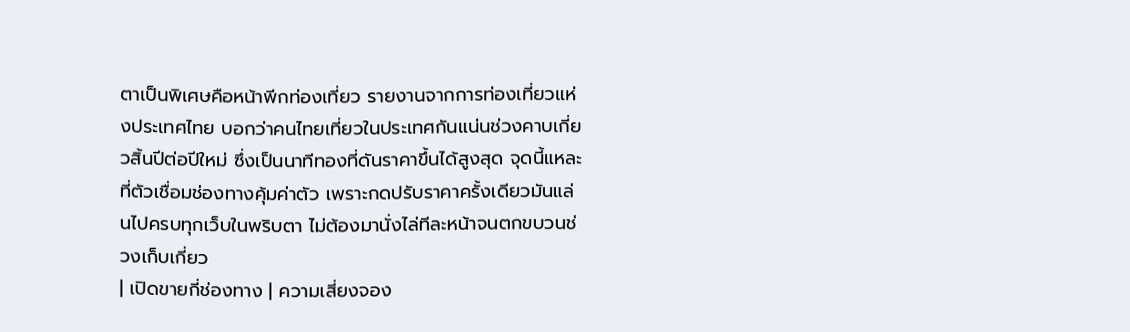ตาเป็นพิเศษคือหน้าพีกท่องเที่ยว รายงานจากการท่องเที่ยวแห่งประเทศไทย บอกว่าคนไทยเที่ยวในประเทศกันแน่นช่วงคาบเกี่ยวสิ้นปีต่อปีใหม่ ซึ่งเป็นนาทีทองที่ดันราคาขึ้นได้สูงสุด จุดนี้แหละที่ตัวเชื่อมช่องทางคุ้มค่าตัว เพราะกดปรับราคาครั้งเดียวมันแล่นไปครบทุกเว็บในพริบตา ไม่ต้องมานั่งไล่ทีละหน้าจนตกขบวนช่วงเก็บเกี่ยว
| เปิดขายกี่ช่องทาง | ความเสี่ยงจอง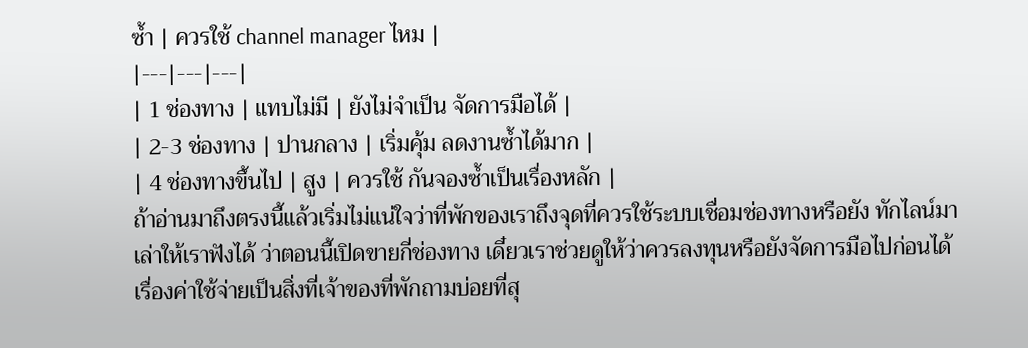ซ้ำ | ควรใช้ channel manager ไหม |
|---|---|---|
| 1 ช่องทาง | แทบไม่มี | ยังไม่จำเป็น จัดการมือได้ |
| 2-3 ช่องทาง | ปานกลาง | เริ่มคุ้ม ลดงานซ้ำได้มาก |
| 4 ช่องทางขึ้นไป | สูง | ควรใช้ กันจองซ้ำเป็นเรื่องหลัก |
ถ้าอ่านมาถึงตรงนี้แล้วเริ่มไม่แน่ใจว่าที่พักของเราถึงจุดที่ควรใช้ระบบเชื่อมช่องทางหรือยัง ทักไลน์มาเล่าให้เราฟังได้ ว่าตอนนี้เปิดขายกี่ช่องทาง เดี๋ยวเราช่วยดูให้ว่าควรลงทุนหรือยังจัดการมือไปก่อนได้
เรื่องค่าใช้จ่ายเป็นสิ่งที่เจ้าของที่พักถามบ่อยที่สุ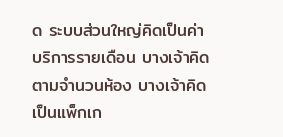ด ระบบส่วนใหญ่คิดเป็นค่าบริการรายเดือน บางเจ้าคิดตามจำนวนห้อง บางเจ้าคิดเป็นแพ็กเก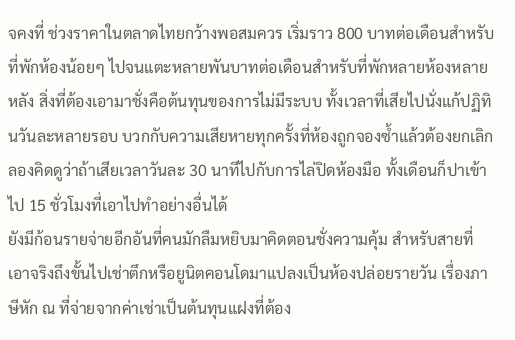จคงที่ ช่วงราคาในตลาดไทยกว้างพอสมควร เริ่มราว 800 บาทต่อเดือนสำหรับที่พักห้องน้อยๆ ไปจนแตะหลายพันบาทต่อเดือนสำหรับที่พักหลายห้องหลายหลัง สิ่งที่ต้องเอามาชั่งคือต้นทุนของการไม่มีระบบ ทั้งเวลาที่เสียไปนั่งแก้ปฏิทินวันละหลายรอบ บวกกับความเสียหายทุกครั้งที่ห้องถูกจองซ้ำแล้วต้องยกเลิก ลองคิดดูว่าถ้าเสียเวลาวันละ 30 นาทีไปกับการไล่ปิดห้องมือ ทั้งเดือนก็ปาเข้าไป 15 ชั่วโมงที่เอาไปทำอย่างอื่นได้
ยังมีก้อนรายจ่ายอีกอันที่คนมักลืมหยิบมาคิดตอนชั่งความคุ้ม สำหรับสายที่เอาจริงถึงขั้นไปเช่าตึกหรือยูนิตคอนโดมาแปลงเป็นห้องปล่อยรายวัน เรื่องภาษีหัก ณ ที่จ่ายจากค่าเช่าเป็นต้นทุนแฝงที่ต้อง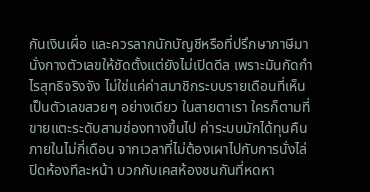กันเงินเผื่อ และควรลากนักบัญชีหรือที่ปรึกษาภาษีมานั่งกางตัวเลขให้ชัดตั้งแต่ยังไม่เปิดดีล เพราะมันกัดกำไรสุทธิจริงจัง ไม่ใช่แค่ค่าสมาชิกระบบรายเดือนที่เห็นเป็นตัวเลขสวยๆ อย่างเดียว ในสายตาเรา ใครก็ตามที่ขายแตะระดับสามช่องทางขึ้นไป ค่าระบบมักได้ทุนคืนภายในไม่กี่เดือน จากเวลาที่ไม่ต้องเผาไปกับการนั่งไล่ปิดห้องทีละหน้า บวกกับเคสห้องชนกันที่หดหา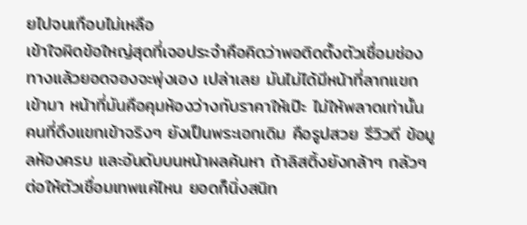ยไปจนเกือบไม่เหลือ
เข้าใจผิดข้อใหญ่สุดที่เจอประจำคือคิดว่าพอติดตั้งตัวเชื่อมช่องทางแล้วยอดจองจะพุ่งเอง เปล่าเลย มันไม่ได้มีหน้าที่ลากแขกเข้ามา หน้าที่มันคือคุมห้องว่างกับราคาให้เป๊ะ ไม่ให้พลาดเท่านั้น คนที่ดึงแขกเข้าจริงๆ ยังเป็นพระเอกเดิม คือรูปสวย รีวิวดี ข้อมูลห้องครบ และอันดับบนหน้าผลค้นหา ถ้าลิสติ้งยังกล้าๆ กลัวๆ ต่อให้ตัวเชื่อมเทพแค่ไหน ยอดก็นิ่งสนิท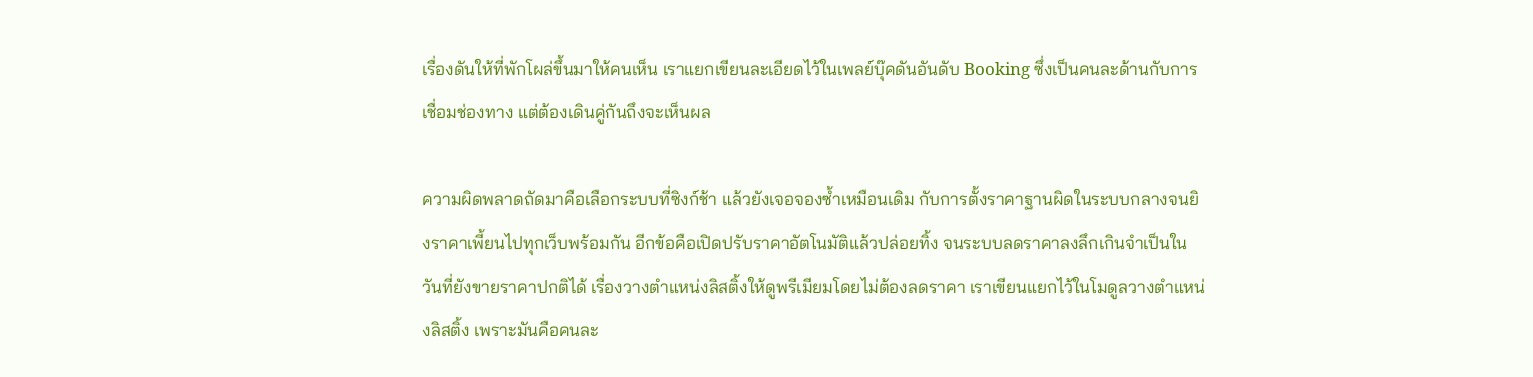เรื่องดันให้ที่พักโผล่ขึ้นมาให้คนเห็น เราแยกเขียนละเอียดไว้ในเพลย์บุ๊คดันอันดับ Booking ซึ่งเป็นคนละด้านกับการเชื่อมช่องทาง แต่ต้องเดินคู่กันถึงจะเห็นผล

ความผิดพลาดถัดมาคือเลือกระบบที่ซิงก์ช้า แล้วยังเจอจองซ้ำเหมือนเดิม กับการตั้งราคาฐานผิดในระบบกลางจนยิงราคาเพี้ยนไปทุกเว็บพร้อมกัน อีกข้อคือเปิดปรับราคาอัตโนมัติแล้วปล่อยทิ้ง จนระบบลดราคาลงลึกเกินจำเป็นในวันที่ยังขายราคาปกติได้ เรื่องวางตำแหน่งลิสติ้งให้ดูพรีเมียมโดยไม่ต้องลดราคา เราเขียนแยกไว้ในโมดูลวางตำแหน่งลิสติ้ง เพราะมันคือคนละ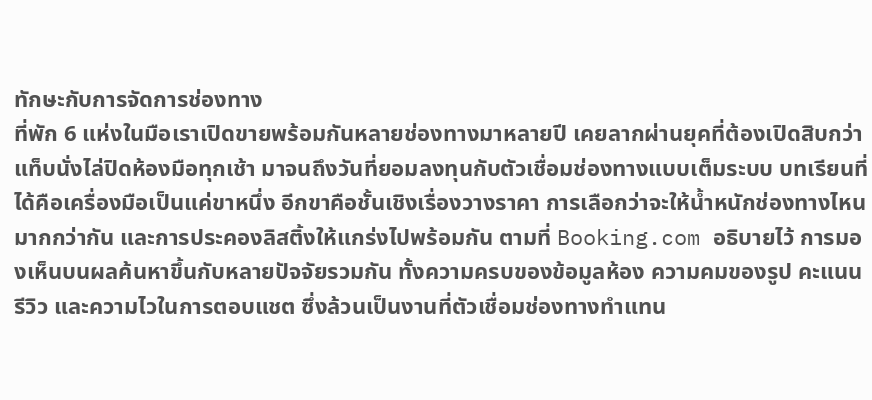ทักษะกับการจัดการช่องทาง
ที่พัก 6 แห่งในมือเราเปิดขายพร้อมกันหลายช่องทางมาหลายปี เคยลากผ่านยุคที่ต้องเปิดสิบกว่าแท็บนั่งไล่ปิดห้องมือทุกเช้า มาจนถึงวันที่ยอมลงทุนกับตัวเชื่อมช่องทางแบบเต็มระบบ บทเรียนที่ได้คือเครื่องมือเป็นแค่ขาหนึ่ง อีกขาคือชั้นเชิงเรื่องวางราคา การเลือกว่าจะให้น้ำหนักช่องทางไหนมากกว่ากัน และการประคองลิสติ้งให้แกร่งไปพร้อมกัน ตามที่ Booking.com อธิบายไว้ การมองเห็นบนผลค้นหาขึ้นกับหลายปัจจัยรวมกัน ทั้งความครบของข้อมูลห้อง ความคมของรูป คะแนนรีวิว และความไวในการตอบแชต ซึ่งล้วนเป็นงานที่ตัวเชื่อมช่องทางทำแทน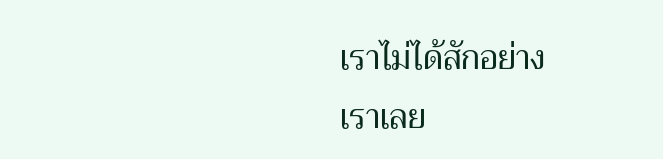เราไม่ได้สักอย่าง
เราเลย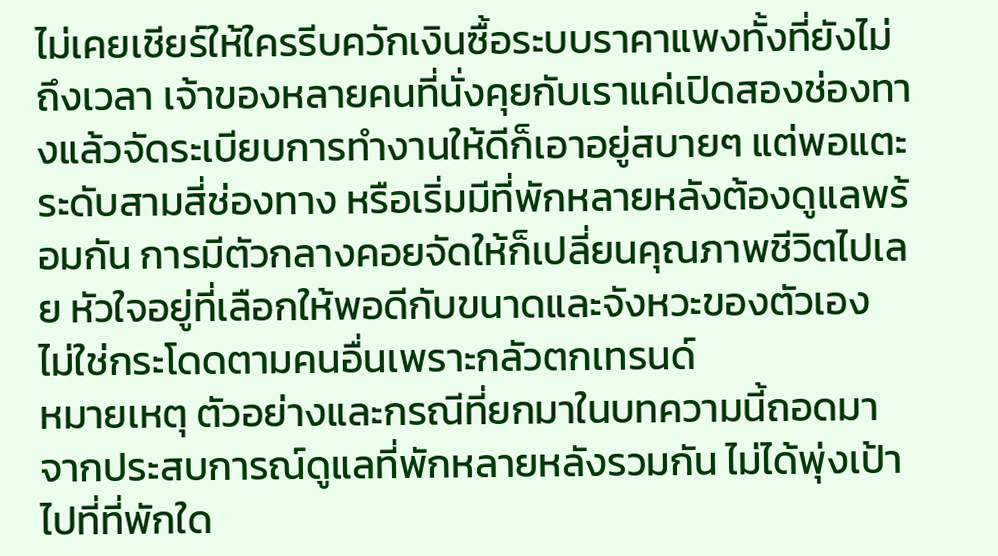ไม่เคยเชียร์ให้ใครรีบควักเงินซื้อระบบราคาแพงทั้งที่ยังไม่ถึงเวลา เจ้าของหลายคนที่นั่งคุยกับเราแค่เปิดสองช่องทางแล้วจัดระเบียบการทำงานให้ดีก็เอาอยู่สบายๆ แต่พอแตะระดับสามสี่ช่องทาง หรือเริ่มมีที่พักหลายหลังต้องดูแลพร้อมกัน การมีตัวกลางคอยจัดให้ก็เปลี่ยนคุณภาพชีวิตไปเลย หัวใจอยู่ที่เลือกให้พอดีกับขนาดและจังหวะของตัวเอง ไม่ใช่กระโดดตามคนอื่นเพราะกลัวตกเทรนด์
หมายเหตุ ตัวอย่างและกรณีที่ยกมาในบทความนี้ถอดมาจากประสบการณ์ดูแลที่พักหลายหลังรวมกัน ไม่ได้พุ่งเป้าไปที่ที่พักใด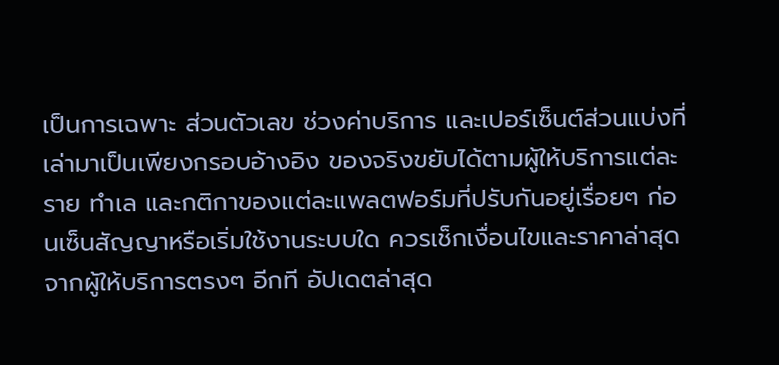เป็นการเฉพาะ ส่วนตัวเลข ช่วงค่าบริการ และเปอร์เซ็นต์ส่วนแบ่งที่เล่ามาเป็นเพียงกรอบอ้างอิง ของจริงขยับได้ตามผู้ให้บริการแต่ละราย ทำเล และกติกาของแต่ละแพลตฟอร์มที่ปรับกันอยู่เรื่อยๆ ก่อนเซ็นสัญญาหรือเริ่มใช้งานระบบใด ควรเช็กเงื่อนไขและราคาล่าสุดจากผู้ให้บริการตรงๆ อีกที อัปเดตล่าสุด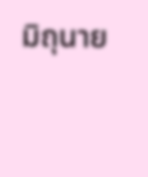มิถุนาย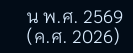น พ.ศ. 2569 (ค.ศ. 2026)